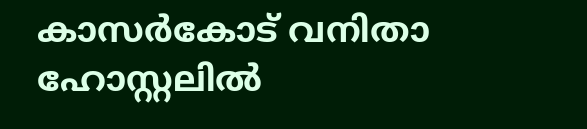കാസർകോട് വനിതാ ഹോസ്റ്റലില്‍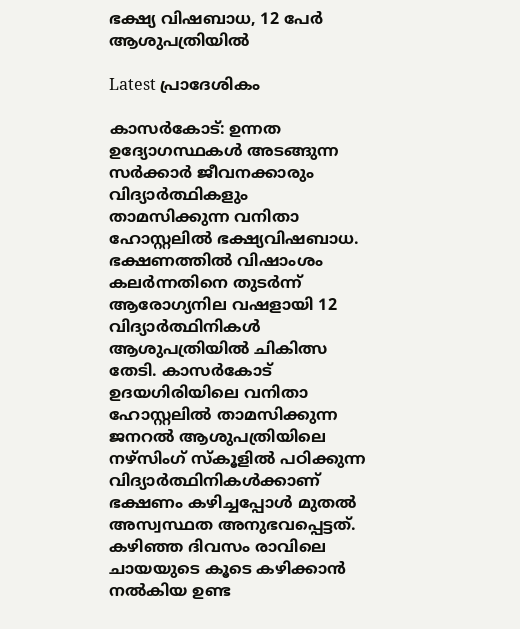ഭക്ഷ്യ വിഷബാധ, 12 പേര്‍ ആശുപത്രിയില്‍

Latest പ്രാദേശികം

കാസര്‍കോട്: ഉന്നത ഉദ്യോഗസ്ഥകള്‍ അടങ്ങുന്ന സര്‍ക്കാര്‍ ജീവനക്കാരും വിദ്യാര്‍ത്ഥികളും താമസിക്കുന്ന വനിതാ ഹോസ്റ്റലില്‍ ഭക്ഷ്യവിഷബാധ. ഭക്ഷണത്തില്‍ വിഷാംശം കലര്‍ന്നതിനെ തുടര്‍ന്ന് ആരോഗ്യനില വഷളായി 12 വിദ്യാര്‍ത്ഥിനികള്‍ ആശുപത്രിയില്‍ ചികിത്സ തേടി. കാസര്‍കോട് ഉദയഗിരിയിലെ വനിതാ ഹോസ്റ്റലില്‍ താമസിക്കുന്ന ജനറല്‍ ആശുപത്രിയിലെ നഴ്‌സിംഗ് സ്കൂളില്‍ പഠിക്കുന്ന വിദ്യാര്‍ത്ഥിനികള്‍ക്കാണ് ഭക്ഷണം കഴിച്ചപ്പോള്‍ മുതല്‍ അസ്വസ്ഥത അനുഭവപ്പെട്ടത്.
കഴിഞ്ഞ ദിവസം രാവിലെ ചായയുടെ കൂടെ കഴിക്കാന്‍ നല്‍കിയ ഉണ്ട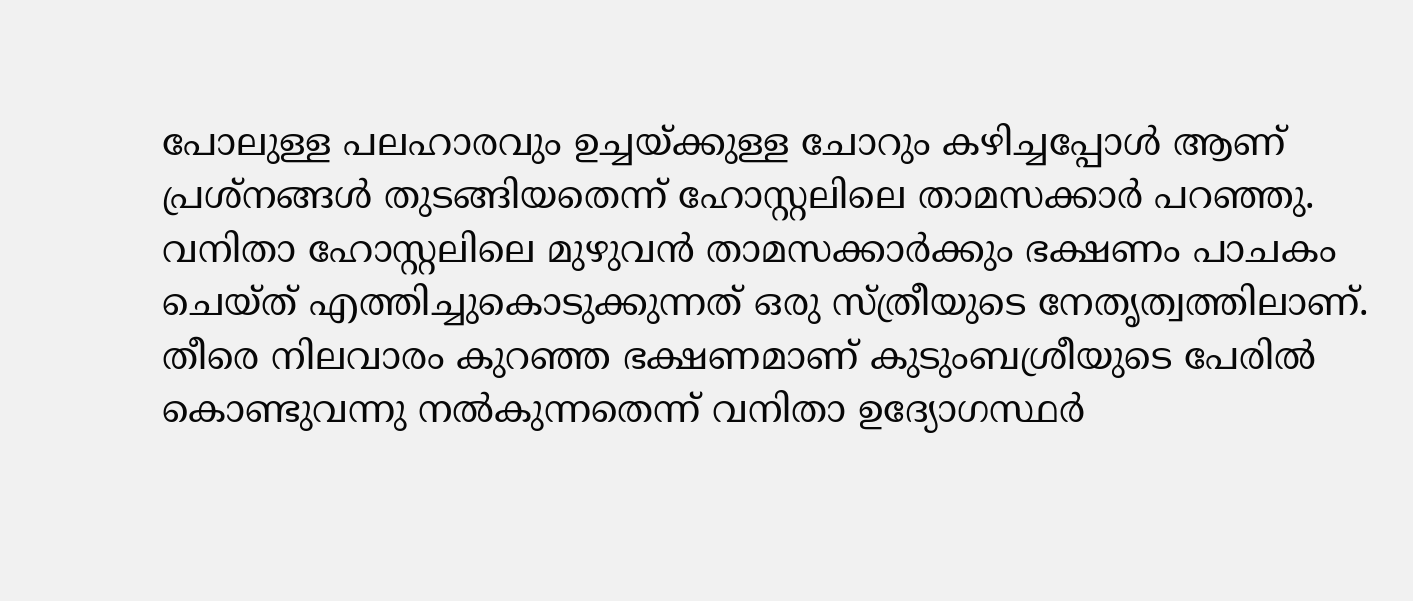പോലുള്ള പലഹാരവും ഉച്ചയ്‌ക്കുള്ള ചോറും കഴിച്ചപ്പോള്‍ ആണ് പ്രശ്നങ്ങള്‍ തുടങ്ങിയതെന്ന് ഹോസ്റ്റലിലെ താമസക്കാര്‍ പറഞ്ഞു.
വനിതാ ഹോസ്റ്റലിലെ മുഴുവന്‍ താമസക്കാര്‍ക്കും ഭക്ഷണം പാചകം ചെയ്ത് എത്തിച്ചുകൊടുക്കുന്നത് ഒരു സ്ത്രീയുടെ നേതൃത്വത്തിലാണ്. തീരെ നിലവാരം കുറഞ്ഞ ഭക്ഷണമാണ് കുടുംബശ്രീയുടെ പേരില്‍ കൊണ്ടുവന്നു നല്‍കുന്നതെന്ന് വനിതാ ഉദ്യോഗസ്ഥര്‍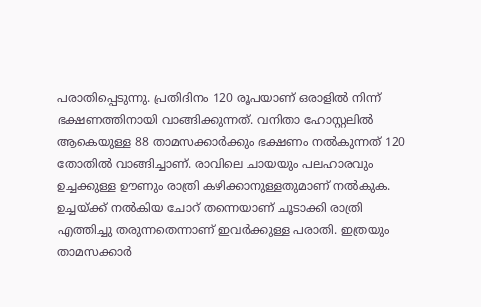പരാതിപ്പെടുന്നു. പ്രതിദിനം 120 രൂപയാണ് ഒരാളില്‍ നിന്ന് ഭക്ഷണത്തിനായി വാങ്ങിക്കുന്നത്. വനിതാ ഹോസ്റ്റലില്‍ ആകെയുള്ള 88 താമസക്കാര്‍ക്കും ഭക്ഷണം നല്‍കുന്നത് 120 തോതില്‍ വാങ്ങിച്ചാണ്. രാവിലെ ചായയും പലഹാരവും ഉച്ചക്കുള്ള ഊണും രാത്രി കഴിക്കാനുള്ളതുമാണ് നല്‍കുക.
ഉച്ചയ്ക്ക് നല്‍കിയ ചോറ് തന്നെയാണ് ചൂടാക്കി രാത്രി എത്തിച്ചു തരുന്നതെന്നാണ് ഇവര്‍ക്കുള്ള പരാതി. ഇത്രയും താമസക്കാര്‍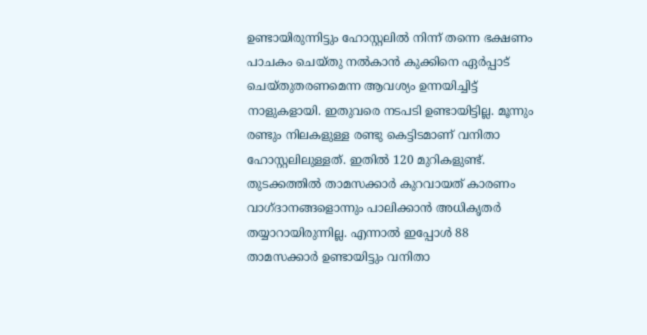ഉണ്ടായിരുന്നിട്ടും ഹോസ്റ്റലില്‍ നിന്ന് തന്നെ ഭക്ഷണം പാചകം ചെയ്തു നല്‍കാന്‍ കുക്കിനെ ഏര്‍പ്പാട് ചെയ്തുതരണമെന്ന ആവശ്യം ഉന്നയിച്ചിട്ട് നാളുകളായി. ഇതുവരെ നടപടി ഉണ്ടായിട്ടില്ല. മൂന്നും രണ്ടും നിലകളുള്ള രണ്ടു കെട്ടിടമാണ് വനിതാ ഹോസ്റ്റലിലുള്ളത്. ഇതില്‍ 120 മുറികളുണ്ട്. തുടക്കത്തില്‍ താമസക്കാര്‍ കുറവായത് കാരണം വാഗ്ദാനങ്ങളൊന്നും പാലിക്കാന്‍ അധികൃതര്‍ തയ്യാറായിരുന്നില്ല. എന്നാല്‍ ഇപ്പോള്‍ 88 താമസക്കാര്‍ ഉണ്ടായിട്ടും വനിതാ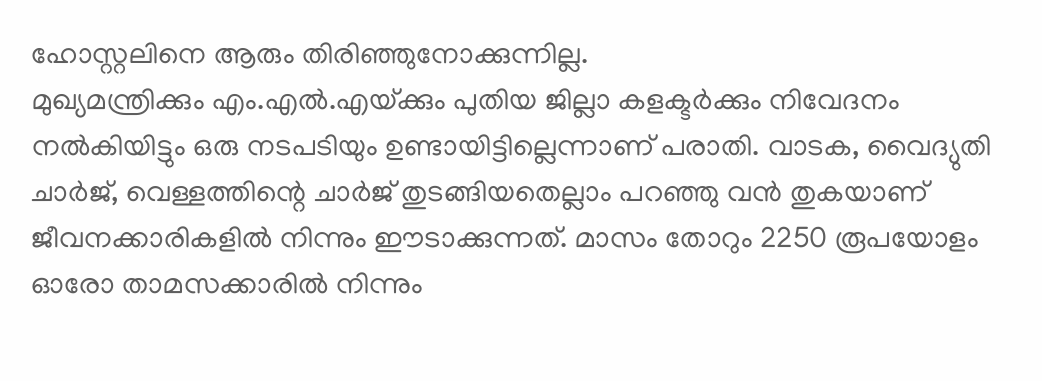ഹോസ്റ്റലിനെ ആരും തിരിഞ്ഞുനോക്കുന്നില്ല.
മുഖ്യമന്ത്രിക്കും എം.എല്‍.എയ്‌ക്കും പുതിയ ജില്ലാ കളക്ടര്‍ക്കും നിവേദനം നല്‍കിയിട്ടും ഒരു നടപടിയും ഉണ്ടായിട്ടില്ലെന്നാണ് പരാതി. വാടക, വൈദ്യുതി ചാര്‍ജ്, വെള്ളത്തിന്റെ ചാര്‍ജ് തുടങ്ങിയതെല്ലാം പറഞ്ഞു വന്‍ തുകയാണ് ജീവനക്കാരികളില്‍ നിന്നും ഈടാക്കുന്നത്. മാസം തോറും 2250 രൂപയോളം ഓരോ താമസക്കാരില്‍ നിന്നും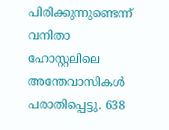പിരിക്കുന്നുണ്ടെന്ന് വനിതാ ഹോസ്റ്റലിലെ അന്തേവാസികള്‍ പരാതിപ്പെട്ടു. 638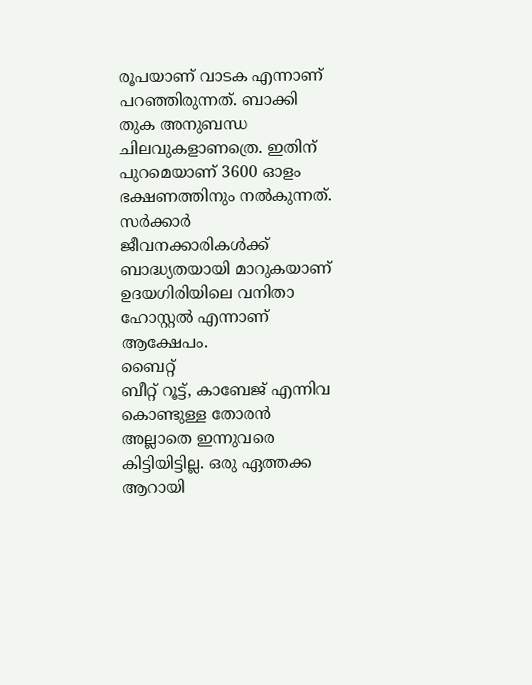രൂപയാണ് വാടക എന്നാണ് പറഞ്ഞിരുന്നത്. ബാക്കി തുക അനുബന്ധ ചിലവുകളാണത്രെ. ഇതിന് പുറമെയാണ് 3600 ഓളം ഭക്ഷണത്തിനും നല്‍കുന്നത്. സര്‍ക്കാര്‍ ജീവനക്കാരികള്‍ക്ക് ബാദ്ധ്യതയായി മാറുകയാണ് ഉദയഗിരിയിലെ വനിതാ ഹോസ്റ്റല്‍ എന്നാണ് ആക്ഷേപം.
ബൈറ്റ്
ബീറ്റ് റൂട്ട്, കാബേജ് എന്നിവ കൊണ്ടുള്ള തോരന്‍ അല്ലാതെ ഇന്നുവരെ കിട്ടിയിട്ടില്ല. ഒരു ഏത്തക്ക ആറായി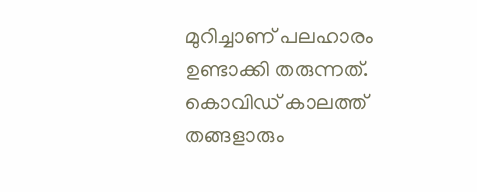മുറിച്ചാണ് പലഹാരം ഉണ്ടാക്കി തരുന്നത്. കൊവിഡ് കാലത്ത് തങ്ങളാരും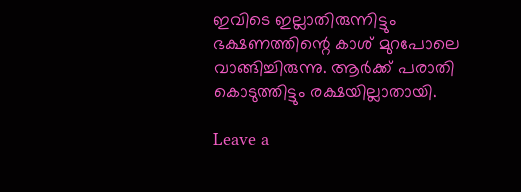ഇവിടെ ഇല്ലാതിരുന്നിട്ടും ഭക്ഷണത്തിന്റെ കാശ് മുറപോലെ വാങ്ങിച്ചിരുന്നു. ആര്‍ക്ക് പരാതി കൊടുത്തിട്ടും രക്ഷയില്ലാതായി.

Leave a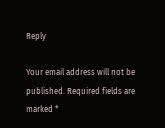Reply

Your email address will not be published. Required fields are marked *